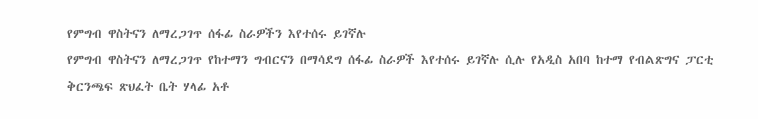የምግብ ዋስትናን ለማረጋገጥ ሰፋፊ ስራዎችን እየተሰሩ ይገኛሉ
የምግብ ዋስትናን ለማረጋገጥ የከተማን ግብርናን በማሳደግ ሰፋፊ ስራዎች እየተሰሩ ይገኛሉ ሲሉ የአዲስ አበባ ከተማ የብልጽግና ፓርቲ ቅርንጫፍ ጽህፈት ቤት ሃላፊ አቶ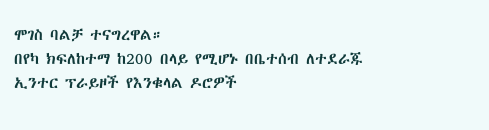ሞገስ ባልቻ ተናግረዋል።
በየካ ክፍለከተማ ከ200 በላይ የሚሆኑ በቤተሰብ ለተደራጁ ኢንተር ፕራይዞች የእንቁላል ዶሮዎች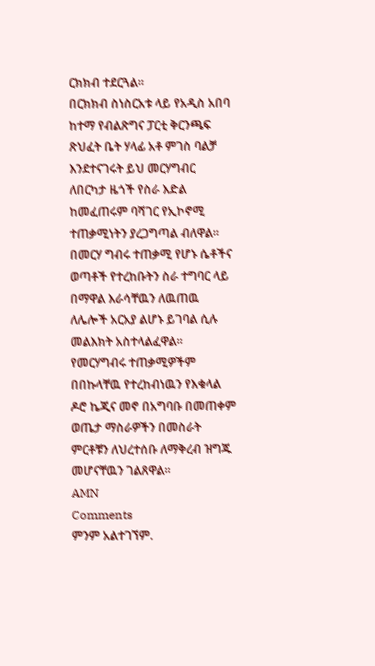ርክክብ ተደርጓል።
በርክክብ ስነስርአቱ ላይ የአዲስ አበባ ከተማ የብልጽግና ፓርቲ ቅርንጫፍ ጽህፈት ቤት ሃላፊ አቶ ምገስ ባልቻ እንደተናገሩት ይህ መርሃግብር ለበርካታ ዜጎች የስራ እድል ከመፈጠሩም ባሻገር የኢኮኖሚ ተጠቃሚነትን ያረጋግጣል ብለዋል።
በመርሃ ግብሩ ተጠቃሚ የሆኑ ሴቶችና ወጣቶች የተረከቡትን ስራ ተግባር ላይ በማዋል እራሳቸዉን ለዉጠዉ ለሌሎች አርአያ ልሆኑ ይገባል ሲሉ መልእክት አስተላልፈዋል።
የመርሃግብሩ ተጠቃሚዎችም በበኩላቸዉ የተረከብነዉን የእቁላል ዶሮ ኬጂና መኖ በአግባቡ በመጠቀም ወጤታ ማስራዎችን በመስራት ምርቶቹን ለህረተሰቡ ለማቅረብ ዝግጁ መሆናቸዉን ገልጸዋል።
AMN
Comments
ምንም አልተገኘም.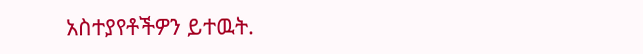አስተያየቶችዎን ይተዉት.